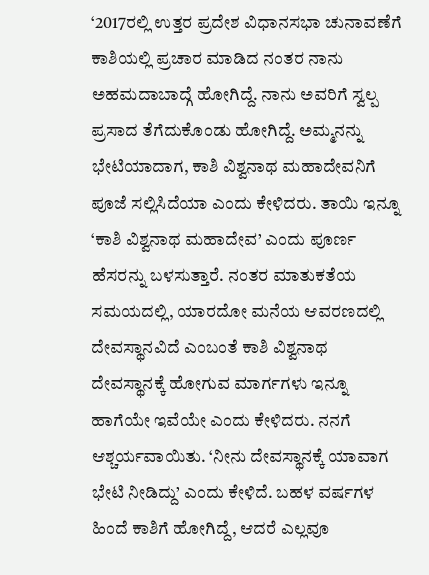‘2017ರಲ್ಲಿ ಉತ್ತರ ಪ್ರದೇಶ ವಿಧಾನಸಭಾ ಚುನಾವಣೆಗೆ ಕಾಶಿಯಲ್ಲಿ ಪ್ರಚಾರ ಮಾಡಿದ ನಂತರ ನಾನು ಅಹಮದಾಬಾದ್ಗೆ ಹೋಗಿದ್ದೆ. ನಾನು ಅವರಿಗೆ ಸ್ವಲ್ಪ ಪ್ರಸಾದ ತೆಗೆದುಕೊಂಡು ಹೋಗಿದ್ದೆ. ಅಮ್ಮನನ್ನು ಭೇಟಿಯಾದಾಗ, ಕಾಶಿ ವಿಶ್ವನಾಥ ಮಹಾದೇವನಿಗೆ ಪೂಜೆ ಸಲ್ಲಿಸಿದೆಯಾ ಎಂದು ಕೇಳಿದರು. ತಾಯಿ ಇನ್ನೂ ‘ಕಾಶಿ ವಿಶ್ವನಾಥ ಮಹಾದೇವ’ ಎಂದು ಪೂರ್ಣ ಹೆಸರನ್ನು ಬಳಸುತ್ತಾರೆ. ನಂತರ ಮಾತುಕತೆಯ ಸಮಯದಲ್ಲಿ, ಯಾರದೋ ಮನೆಯ ಆವರಣದಲ್ಲಿ ದೇವಸ್ಥಾನವಿದೆ ಎಂಬಂತೆ ಕಾಶಿ ವಿಶ್ವನಾಥ ದೇವಸ್ಥಾನಕ್ಕೆ ಹೋಗುವ ಮಾರ್ಗಗಳು ಇನ್ನೂ ಹಾಗೆಯೇ ಇವೆಯೇ ಎಂದು ಕೇಳಿದರು. ನನಗೆ ಆಶ್ಚರ್ಯವಾಯಿತು. ‘ನೀನು ದೇವಸ್ಥಾನಕ್ಕೆ ಯಾವಾಗ ಭೇಟಿ ನೀಡಿದ್ದು’ ಎಂದು ಕೇಳಿದೆ. ಬಹಳ ವರ್ಷಗಳ ಹಿಂದೆ ಕಾಶಿಗೆ ಹೋಗಿದ್ದೆ, ಆದರೆ ಎಲ್ಲವೂ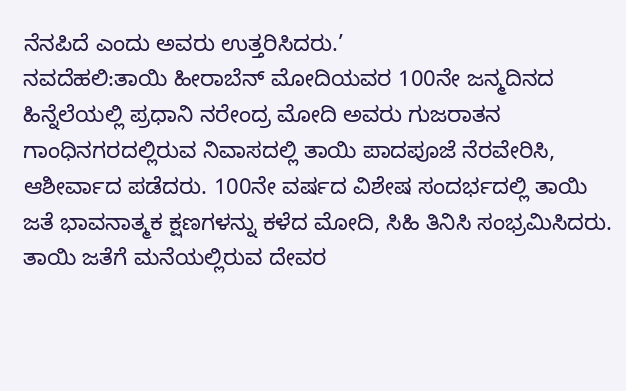ನೆನಪಿದೆ ಎಂದು ಅವರು ಉತ್ತರಿಸಿದರು.’
ನವದೆಹಲಿ:ತಾಯಿ ಹೀರಾಬೆನ್ ಮೋದಿಯವರ 100ನೇ ಜನ್ಮದಿನದ ಹಿನ್ನೆಲೆಯಲ್ಲಿ ಪ್ರಧಾನಿ ನರೇಂದ್ರ ಮೋದಿ ಅವರು ಗುಜರಾತನ ಗಾಂಧಿನಗರದಲ್ಲಿರುವ ನಿವಾಸದಲ್ಲಿ ತಾಯಿ ಪಾದಪೂಜೆ ನೆರವೇರಿಸಿ, ಆಶೀರ್ವಾದ ಪಡೆದರು. 100ನೇ ವರ್ಷದ ವಿಶೇಷ ಸಂದರ್ಭದಲ್ಲಿ ತಾಯಿ ಜತೆ ಭಾವನಾತ್ಮಕ ಕ್ಷಣಗಳನ್ನು ಕಳೆದ ಮೋದಿ, ಸಿಹಿ ತಿನಿಸಿ ಸಂಭ್ರಮಿಸಿದರು. ತಾಯಿ ಜತೆಗೆ ಮನೆಯಲ್ಲಿರುವ ದೇವರ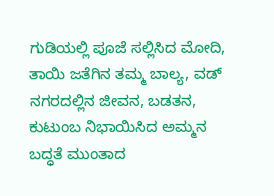ಗುಡಿಯಲ್ಲಿ ಪೂಜೆ ಸಲ್ಲಿಸಿದ ಮೋದಿ, ತಾಯಿ ಜತೆಗಿನ ತಮ್ಮ ಬಾಲ್ಯ, ವಡ್ ನಗರದಲ್ಲಿನ ಜೀವನ, ಬಡತನ, ಕುಟುಂಬ ನಿಭಾಯಿಸಿದ ಅಮ್ಮನ ಬದ್ಧತೆ ಮುಂತಾದ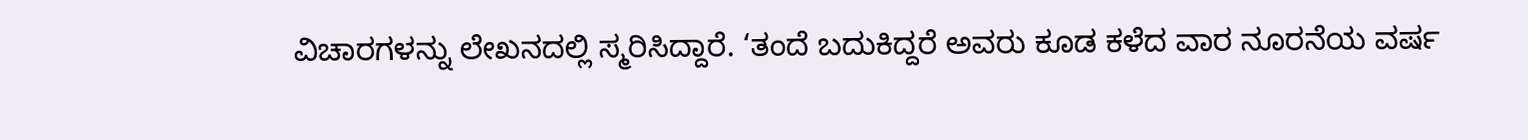ವಿಚಾರಗಳನ್ನು ಲೇಖನದಲ್ಲಿ ಸ್ಮರಿಸಿದ್ದಾರೆ. ‘ತಂದೆ ಬದುಕಿದ್ದರೆ ಅವರು ಕೂಡ ಕಳೆದ ವಾರ ನೂರನೆಯ ವರ್ಷ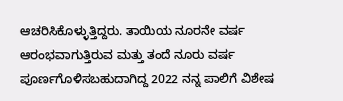ಆಚರಿಸಿಕೊಳ್ಳುತ್ತಿದ್ದರು. ತಾಯಿಯ ನೂರನೇ ವರ್ಷ ಆರಂಭವಾಗುತ್ತಿರುವ ಮತ್ತು ತಂದೆ ನೂರು ವರ್ಷ ಪೂರ್ಣಗೊಳಿಸಬಹುದಾಗಿದ್ದ 2022 ನನ್ನ ಪಾಲಿಗೆ ವಿಶೇಷ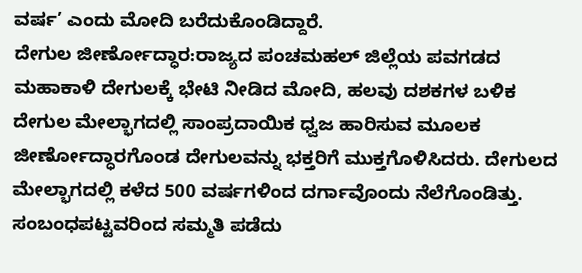ವರ್ಷ’ ಎಂದು ಮೋದಿ ಬರೆದುಕೊಂಡಿದ್ದಾರೆ.
ದೇಗುಲ ಜೀರ್ಣೋದ್ಧಾರ:ರಾಜ್ಯದ ಪಂಚಮಹಲ್ ಜಿಲ್ಲೆಯ ಪವಗಡದ ಮಹಾಕಾಳಿ ದೇಗುಲಕ್ಕೆ ಭೇಟಿ ನೀಡಿದ ಮೋದಿ, ಹಲವು ದಶಕಗಳ ಬಳಿಕ ದೇಗುಲ ಮೇಲ್ಭಾಗದಲ್ಲಿ ಸಾಂಪ್ರದಾಯಿಕ ಧ್ವಜ ಹಾರಿಸುವ ಮೂಲಕ ಜೀರ್ಣೋದ್ಧಾರಗೊಂಡ ದೇಗುಲವನ್ನು ಭಕ್ತರಿಗೆ ಮುಕ್ತಗೊಳಿಸಿದರು. ದೇಗುಲದ ಮೇಲ್ಭಾಗದಲ್ಲಿ ಕಳೆದ 500 ವರ್ಷಗಳಿಂದ ದರ್ಗಾವೊಂದು ನೆಲೆಗೊಂಡಿತ್ತು. ಸಂಬಂಧಪಟ್ಟವರಿಂದ ಸಮ್ಮತಿ ಪಡೆದು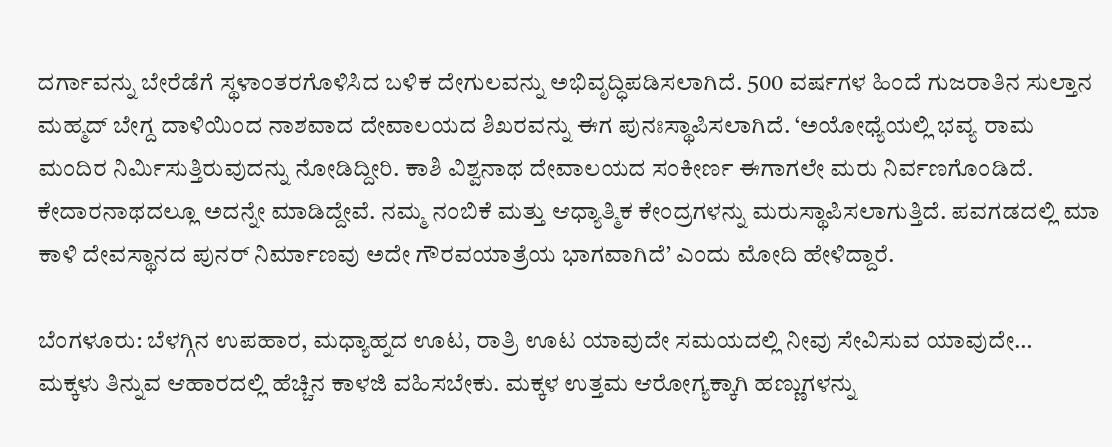ದರ್ಗಾವನ್ನು ಬೇರೆಡೆಗೆ ಸ್ಥಳಾಂತರಗೊಳಿಸಿದ ಬಳಿಕ ದೇಗುಲವನ್ನು ಅಭಿವೃದ್ಧಿಪಡಿಸಲಾಗಿದೆ. 500 ವರ್ಷಗಳ ಹಿಂದೆ ಗುಜರಾತಿನ ಸುಲ್ತಾನ ಮಹ್ಮದ್ ಬೇಗ್ದ ದಾಳಿಯಿಂದ ನಾಶವಾದ ದೇವಾಲಯದ ಶಿಖರವನ್ನು ಈಗ ಪುನಃಸ್ಥಾಪಿಸಲಾಗಿದೆ. ‘ಅಯೋಧ್ಯೆಯಲ್ಲಿ ಭವ್ಯ ರಾಮ ಮಂದಿರ ನಿರ್ವಿುಸುತ್ತಿರುವುದನ್ನು ನೋಡಿದ್ದೀರಿ. ಕಾಶಿ ವಿಶ್ವನಾಥ ದೇವಾಲಯದ ಸಂಕೀರ್ಣ ಈಗಾಗಲೇ ಮರು ನಿರ್ವಣಗೊಂಡಿದೆ. ಕೇದಾರನಾಥದಲ್ಲೂ ಅದನ್ನೇ ಮಾಡಿದ್ದೇವೆ. ನಮ್ಮ ನಂಬಿಕೆ ಮತ್ತು ಆಧ್ಯಾತ್ಮಿಕ ಕೇಂದ್ರಗಳನ್ನು ಮರುಸ್ಥಾಪಿಸಲಾಗುತ್ತಿದೆ. ಪವಗಡದಲ್ಲಿ ಮಾ ಕಾಳಿ ದೇವಸ್ಥಾನದ ಪುನರ್ ನಿರ್ಮಾಣವು ಅದೇ ಗೌರವಯಾತ್ರೆಯ ಭಾಗವಾಗಿದೆ’ ಎಂದು ಮೋದಿ ಹೇಳಿದ್ದಾರೆ.

ಬೆಂಗಳೂರು: ಬೆಳಗ್ಗಿನ ಉಪಹಾರ, ಮಧ್ಯಾಹ್ನದ ಊಟ, ರಾತ್ರಿ ಊಟ ಯಾವುದೇ ಸಮಯದಲ್ಲಿ ನೀವು ಸೇವಿಸುವ ಯಾವುದೇ…
ಮಕ್ಕಳು ತಿನ್ನುವ ಆಹಾರದಲ್ಲಿ ಹೆಚ್ಚಿನ ಕಾಳಜಿ ವಹಿಸಬೇಕು. ಮಕ್ಕಳ ಉತ್ತಮ ಆರೋಗ್ಯಕ್ಕಾಗಿ ಹಣ್ಣುಗಳನ್ನು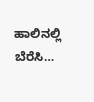ಹಾಲಿನಲ್ಲಿ ಬೆರೆಸಿ…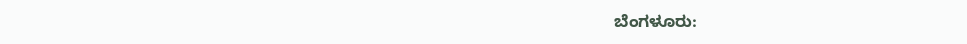ಬೆಂಗಳೂರು: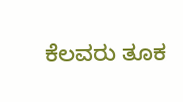ಕೆಲವರು ತೂಕ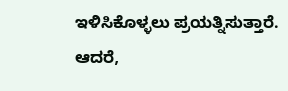ಇಳಿಸಿಕೊಳ್ಳಲು ಪ್ರಯತ್ನಿಸುತ್ತಾರೆ. ಆದರೆ,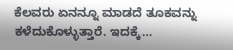ಕೆಲವರು ಏನನ್ನೂ ಮಾಡದೆ ತೂಕವನ್ನು ಕಳೆದುಕೊಳ್ಳುತ್ತಾರೆ. ಇದಕ್ಕೆ…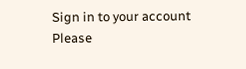Sign in to your account
Please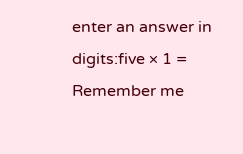enter an answer in digits:five × 1 =
Remember me